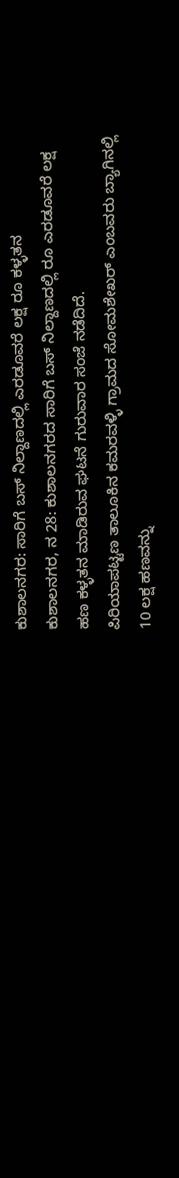ಕುಶಾಲನಗರ: ಸಾರಿಗೆ ಬಸ್ ನಿಲ್ದಾಣದಲ್ಲಿ ಎರಡೂವರೆ ಲಕ್ಷ ರೂ ಕಳ್ಳತನ
ಕುಶಾಲನಗರ, ನ 28: ಕುಶಾಲನಗರದ ಸಾರಿಗೆ ಬಸ್ ನಿಲ್ದಾಣದಲ್ಲಿ ರೂ ಎರಡೂವರೆ ಲಕ್ಷ ಹಣ ಕಳ್ಳತನ ಮಾಡಿರುವ ಘಟನೆ ಗುರುವಾರ ಸಂಜೆ ನಡೆದಿದೆ.
ಪಿರಿಯಾಪಟ್ಟಣ ತಾಲೂಕಿನ ಕಮರವಳ್ಳಿ ಗ್ರಾಮದ ಸೋಮಶೇಖರ್ ಎಂಬವರು ಬ್ಯಾಗಿನಲ್ಲಿ 10 ಲಕ್ಷ ಹಣವನ್ನು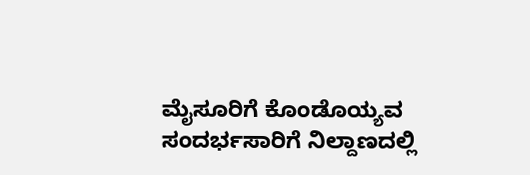ಮೈಸೂರಿಗೆ ಕೊಂಡೊಯ್ಯವ ಸಂದರ್ಭಸಾರಿಗೆ ನಿಲ್ದಾಣದಲ್ಲಿ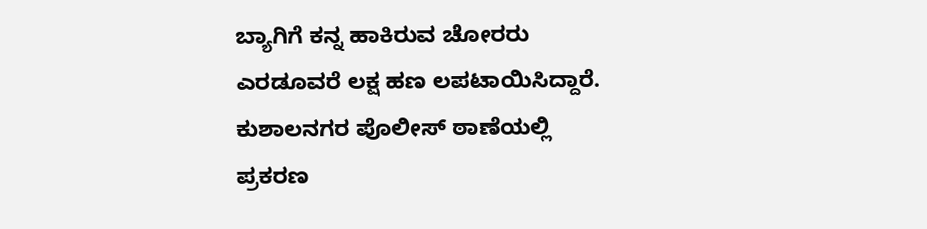ಬ್ಯಾಗಿಗೆ ಕನ್ನ ಹಾಕಿರುವ ಚೋರರು ಎರಡೂವರೆ ಲಕ್ಷ ಹಣ ಲಪಟಾಯಿಸಿದ್ದಾರೆ. ಕುಶಾಲನಗರ ಪೊಲೀಸ್ ಠಾಣೆಯಲ್ಲಿ ಪ್ರಕರಣ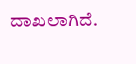ದಾಖಲಾಗಿದೆ.